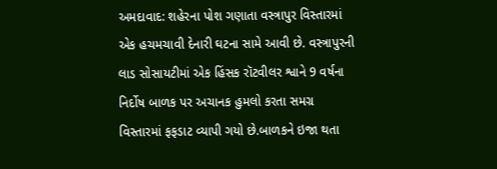અમદાવાદ: શહેરના પોશ ગણાતા વસ્ત્રાપુર વિસ્તારમાં એક હચમચાવી દેનારી ઘટના સામે આવી છે. વસ્ત્રાપુરની લાડ સોસાયટીમાં એક હિંસક રૉટવીલર શ્વાને 9 વર્ષના નિર્દોષ બાળક પર અચાનક હુમલો કરતા સમગ્ર વિસ્તારમાં ફફડાટ વ્યાપી ગયો છે.બાળકને ઇજા થતા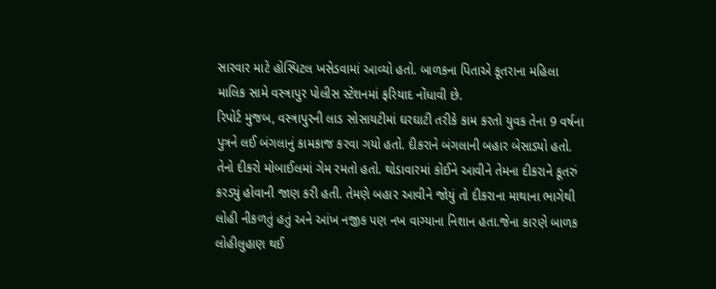સારવાર માટે હોસ્પિટલ ખસેડવામાં આવ્યો હતો. બાળકના પિતાએ કૂતરાના મહિલા માલિક સામે વસ્ત્રાપુર પોલીસ સ્ટેશનમાં ફરિયાદ નોંધાવી છે.
રિપોર્ટ મુજબ, વસ્ત્રાપુરની લાડ સોસાયટીમાં ઘરઘાટી તરીકે કામ કરતો યુવક તેના 9 વર્ષના પુત્રને લઈ બંગલાનું કામકાજ કરવા ગયો હતો. દીકરાને બંગલાની બહાર બેસાડ્યો હતો. તેનો દીકરો મોબાઈલમાં ગેમ રમતો હતો. થોડાવારમાં કોઈને આવીને તેમના દીકરાને કૂતરું કરડ્યું હોવાની જાણ કરી હતી. તેમણે બહાર આવીને જોયું તો દીકરાના માથાના ભાગેથી લોહી નીકળતું હતું અને આંખ નજીક પણ નખ વાગ્યાના નિશાન હતા.જેના કારણે બાળક લોહીલુહાણ થઈ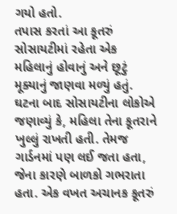ગયો હતો.
તપાસ કરતાં આ કૂતરું સોસાયટીમાં રહેતા એક મહિલાનું હોવાનું અને છૂટું મૂક્યાનું જાણવા મળ્યું હતું. ઘટના બાદ સોસાયટીના લોકોએ જણાવ્યું કે, મહિલા તેના કૂતરાને ખુલ્લું રાખતી હતી. તેમજ ગાર્ડનમાં પણ લઈ જતા હતા, જેના કારણે બાળકો ગભરાતા હતા. એક વખત અચાનક કૂતરું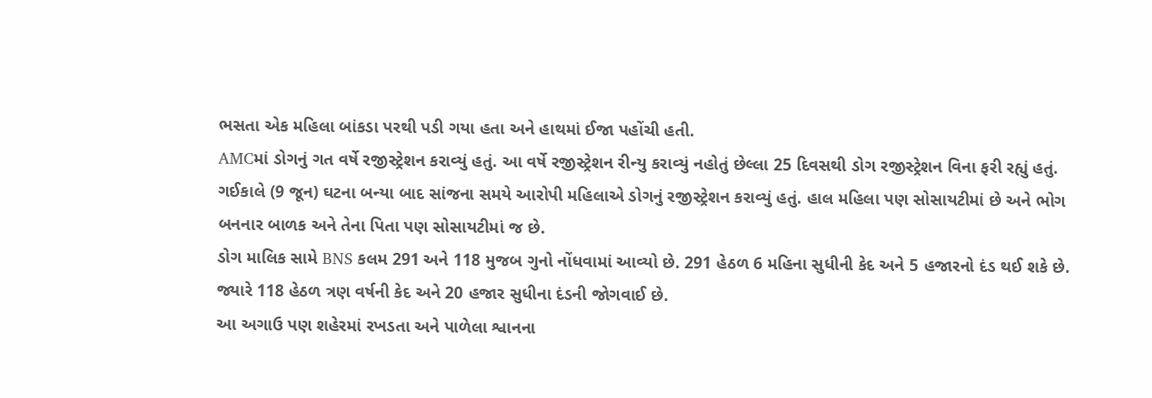ભસતા એક મહિલા બાંકડા પરથી પડી ગયા હતા અને હાથમાં ઈજા પહોંચી હતી.
AMCમાં ડોગનું ગત વર્ષે રજીસ્ટ્રેશન કરાવ્યું હતું. આ વર્ષે રજીસ્ટ્રેશન રીન્યુ કરાવ્યું નહોતું છેલ્લા 25 દિવસથી ડોગ રજીસ્ટ્રેશન વિના ફરી રહ્યું હતું. ગઈકાલે (9 જૂન) ઘટના બન્યા બાદ સાંજના સમયે આરોપી મહિલાએ ડોગનું રજીસ્ટ્રેશન કરાવ્યું હતું. હાલ મહિલા પણ સોસાયટીમાં છે અને ભોગ બનનાર બાળક અને તેના પિતા પણ સોસાયટીમાં જ છે.
ડોગ માલિક સામે BNS કલમ 291 અને 118 મુજબ ગુનો નોંધવામાં આવ્યો છે. 291 હેઠળ 6 મહિના સુધીની કેદ અને 5 હજારનો દંડ થઈ શકે છે. જ્યારે 118 હેઠળ ત્રણ વર્ષની કેદ અને 20 હજાર સુધીના દંડની જોગવાઈ છે.
આ અગાઉ પણ શહેરમાં રખડતા અને પાળેલા શ્વાનના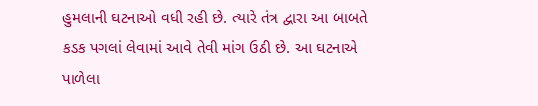હુમલાની ઘટનાઓ વધી રહી છે. ત્યારે તંત્ર દ્વારા આ બાબતે કડક પગલાં લેવામાં આવે તેવી માંગ ઉઠી છે. આ ઘટનાએ પાળેલા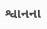શ્વાનના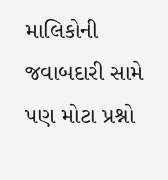માલિકોની જવાબદારી સામે પણ મોટા પ્રશ્નો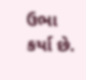ઉભા કર્યા છે.